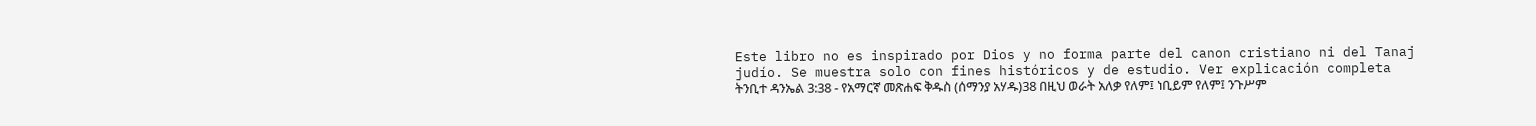Este libro no es inspirado por Dios y no forma parte del canon cristiano ni del Tanaj judío. Se muestra solo con fines históricos y de estudio. Ver explicación completa ትንቢተ ዳንኤል 3:38 - የአማርኛ መጽሐፍ ቅዱስ (ሰማንያ አሃዱ)38 በዚህ ወራት አለቃ የለም፤ ነቢይም የለም፤ ንጉሥም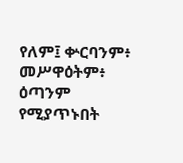የለም፤ ቍርባንም፥ መሥዋዕትም፥ ዕጣንም የሚያጥኑበት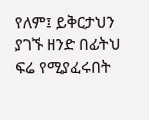የለም፤ ይቅርታህን ያገኙ ዘንድ በፊትህ ፍሬ የሚያፈሩበት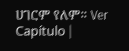ሀገርም የለም። Ver Capítulo |